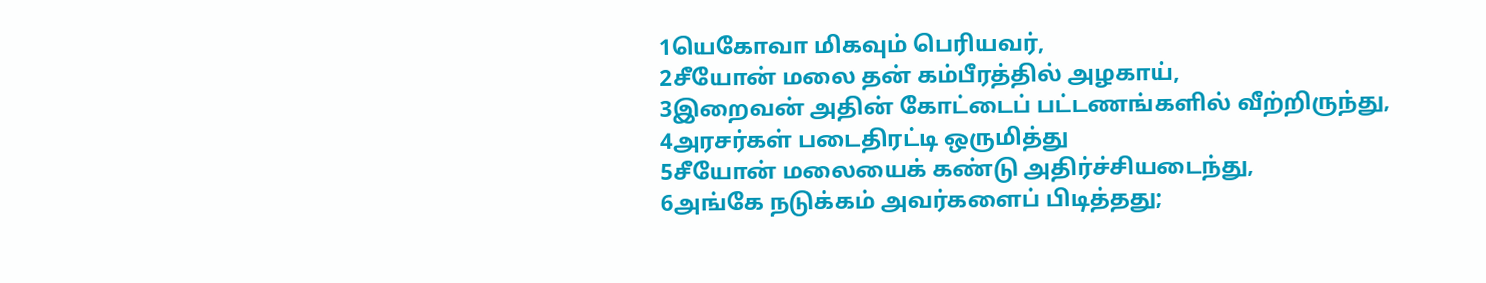1யெகோவா மிகவும் பெரியவர்,
2சீயோன் மலை தன் கம்பீரத்தில் அழகாய்,
3இறைவன் அதின் கோட்டைப் பட்டணங்களில் வீற்றிருந்து,
4அரசர்கள் படைதிரட்டி ஒருமித்து
5சீயோன் மலையைக் கண்டு அதிர்ச்சியடைந்து,
6அங்கே நடுக்கம் அவர்களைப் பிடித்தது;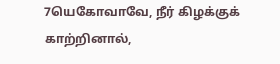7யெகோவாவே, நீர் கிழக்குக் காற்றினால்,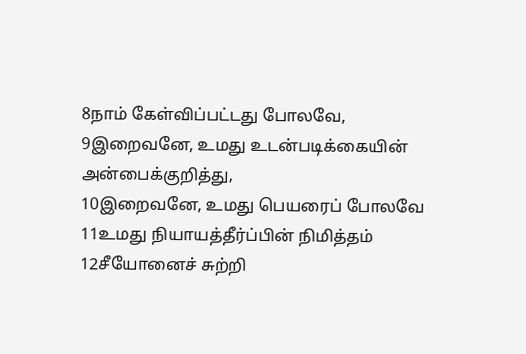8நாம் கேள்விப்பட்டது போலவே,
9இறைவனே, உமது உடன்படிக்கையின் அன்பைக்குறித்து,
10இறைவனே, உமது பெயரைப் போலவே
11உமது நியாயத்தீர்ப்பின் நிமித்தம்
12சீயோனைச் சுற்றி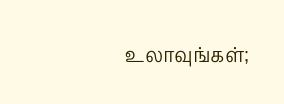உலாவுங்கள்;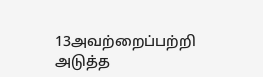13அவற்றைப்பற்றி அடுத்த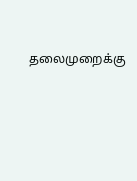தலைமுறைக்கு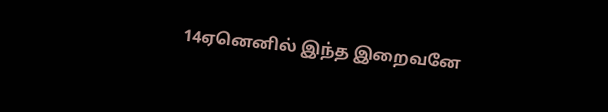14ஏனெனில் இந்த இறைவனே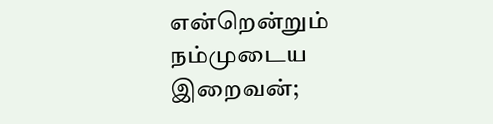என்றென்றும் நம்முடைய இறைவன்;